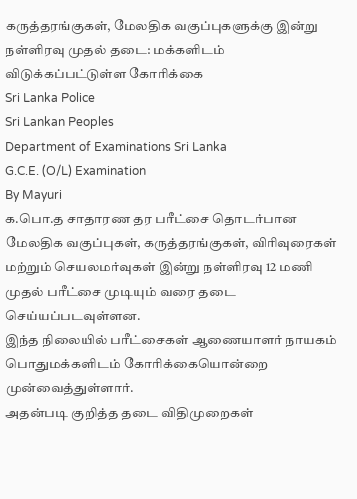கருத்தரங்குகள், மேலதிக வகுப்புகளுக்கு இன்று நள்ளிரவு முதல் தடை: மக்களிடம் விடுக்கப்பட்டுள்ள கோரிக்கை
Sri Lanka Police
Sri Lankan Peoples
Department of Examinations Sri Lanka
G.C.E. (O/L) Examination
By Mayuri
க.பொ.த சாதாரண தர பரீட்சை தொடர்பான மேலதிக வகுப்புகள், கருத்தரங்குகள், விரிவுரைகள் மற்றும் செயலமர்வுகள் இன்று நள்ளிரவு 12 மணி முதல் பரீட்சை முடியும் வரை தடை செய்யப்படவுள்ளன.
இந்த நிலையில் பரீட்சைகள் ஆணையாளர் நாயகம் பொதுமக்களிடம் கோரிக்கையொன்றை முன்வைத்துள்ளார்.
அதன்படி குறித்த தடை விதிமுறைகள்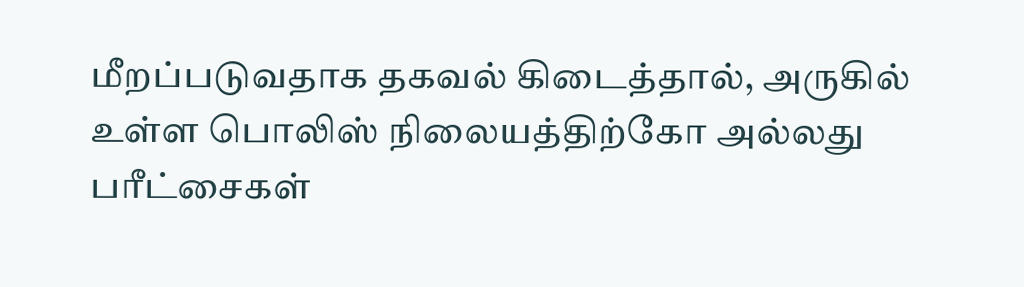மீறப்படுவதாக தகவல் கிடைத்தால், அருகில் உள்ள பொலிஸ் நிலையத்திற்கோ அல்லது பரீட்சைகள்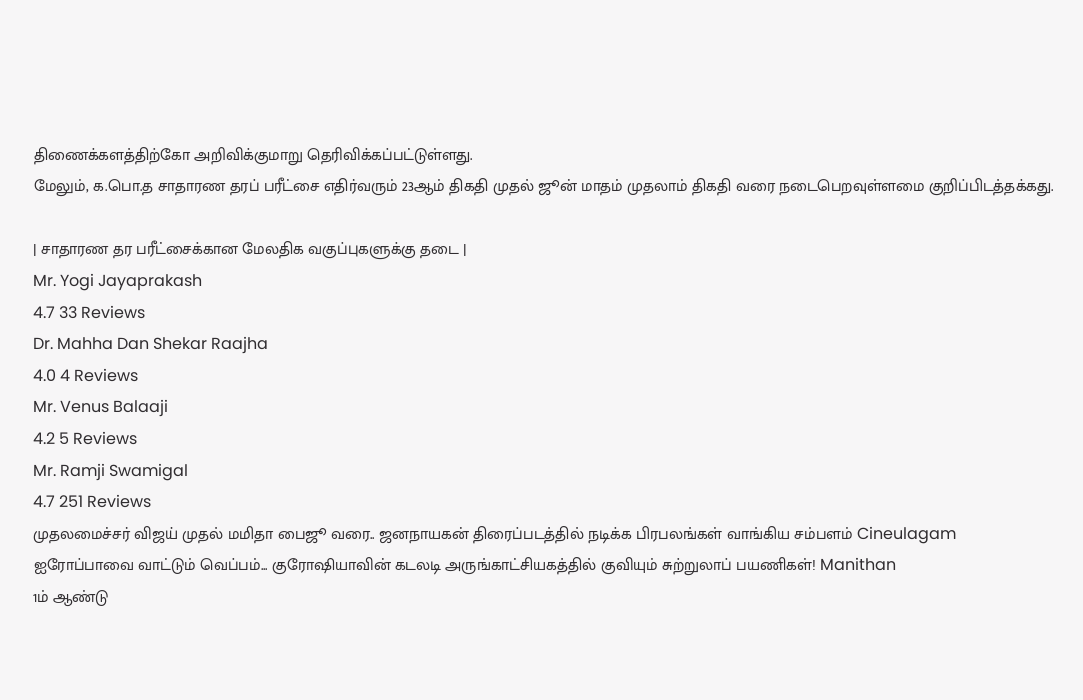திணைக்களத்திற்கோ அறிவிக்குமாறு தெரிவிக்கப்பட்டுள்ளது.
மேலும், க.பொ.த சாதாரண தரப் பரீட்சை எதிர்வரும் 23ஆம் திகதி முதல் ஜூன் மாதம் முதலாம் திகதி வரை நடைபெறவுள்ளமை குறிப்பிடத்தக்கது.

| சாதாரண தர பரீட்சைக்கான மேலதிக வகுப்புகளுக்கு தடை |
Mr. Yogi Jayaprakash
4.7 33 Reviews
Dr. Mahha Dan Shekar Raajha
4.0 4 Reviews
Mr. Venus Balaaji
4.2 5 Reviews
Mr. Ramji Swamigal
4.7 251 Reviews
முதலமைச்சர் விஜய் முதல் மமிதா பைஜூ வரை.. ஜனநாயகன் திரைப்படத்தில் நடிக்க பிரபலங்கள் வாங்கிய சம்பளம் Cineulagam
ஐரோப்பாவை வாட்டும் வெப்பம்... குரோஷியாவின் கடலடி அருங்காட்சியகத்தில் குவியும் சுற்றுலாப் பயணிகள்! Manithan
1ம் ஆண்டு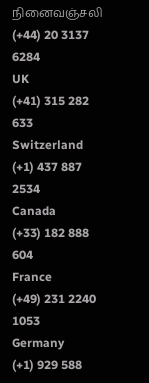நினைவஞ்சலி
(+44) 20 3137 6284
UK
(+41) 315 282 633
Switzerland
(+1) 437 887 2534
Canada
(+33) 182 888 604
France
(+49) 231 2240 1053
Germany
(+1) 929 588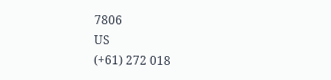7806
US
(+61) 272 018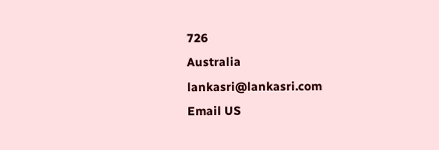726
Australia
lankasri@lankasri.com
Email US